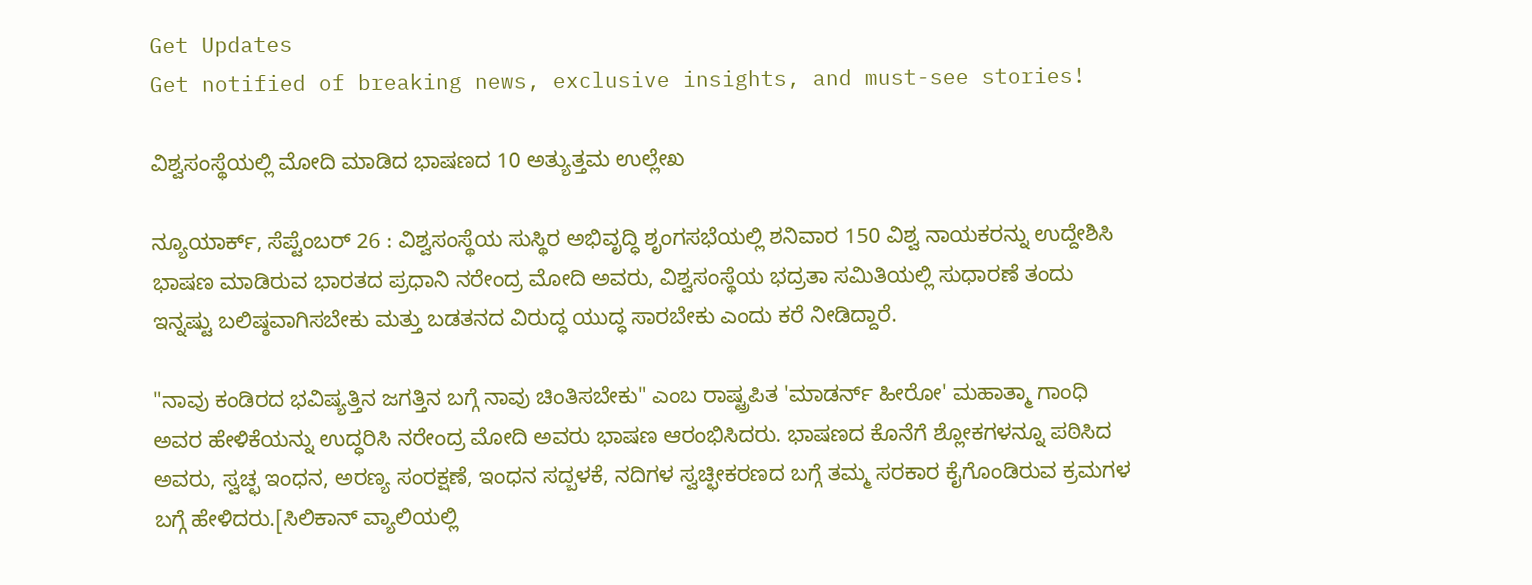Get Updates
Get notified of breaking news, exclusive insights, and must-see stories!

ವಿಶ್ವಸಂಸ್ಥೆಯಲ್ಲಿ ಮೋದಿ ಮಾಡಿದ ಭಾಷಣದ 10 ಅತ್ಯುತ್ತಮ ಉಲ್ಲೇಖ

ನ್ಯೂಯಾರ್ಕ್, ಸೆಪ್ಟೆಂಬರ್ 26 : ವಿಶ್ವಸಂಸ್ಥೆಯ ಸುಸ್ಥಿರ ಅಭಿವೃದ್ಧಿ ಶೃಂಗಸಭೆಯಲ್ಲಿ ಶನಿವಾರ 150 ವಿಶ್ವ ನಾಯಕರನ್ನು ಉದ್ದೇಶಿಸಿ ಭಾಷಣ ಮಾಡಿರುವ ಭಾರತದ ಪ್ರಧಾನಿ ನರೇಂದ್ರ ಮೋದಿ ಅವರು, ವಿಶ್ವಸಂಸ್ಥೆಯ ಭದ್ರತಾ ಸಮಿತಿಯಲ್ಲಿ ಸುಧಾರಣೆ ತಂದು ಇನ್ನಷ್ಟು ಬಲಿಷ್ಠವಾಗಿಸಬೇಕು ಮತ್ತು ಬಡತನದ ವಿರುದ್ಧ ಯುದ್ಧ ಸಾರಬೇಕು ಎಂದು ಕರೆ ನೀಡಿದ್ದಾರೆ.

"ನಾವು ಕಂಡಿರದ ಭವಿಷ್ಯತ್ತಿನ ಜಗತ್ತಿನ ಬಗ್ಗೆ ನಾವು ಚಿಂತಿಸಬೇಕು" ಎಂಬ ರಾಷ್ಟ್ರಪಿತ 'ಮಾಡರ್ನ್ ಹೀರೋ' ಮಹಾತ್ಮಾ ಗಾಂಧಿ ಅವರ ಹೇಳಿಕೆಯನ್ನು ಉದ್ಧರಿಸಿ ನರೇಂದ್ರ ಮೋದಿ ಅವರು ಭಾಷಣ ಆರಂಭಿಸಿದರು. ಭಾಷಣದ ಕೊನೆಗೆ ಶ್ಲೋಕಗಳನ್ನೂ ಪಠಿಸಿದ ಅವರು, ಸ್ವಚ್ಛ ಇಂಧನ, ಅರಣ್ಯ ಸಂರಕ್ಷಣೆ, ಇಂಧನ ಸದ್ಬಳಕೆ, ನದಿಗಳ ಸ್ವಚ್ಛೀಕರಣದ ಬಗ್ಗೆ ತಮ್ಮ ಸರಕಾರ ಕೈಗೊಂಡಿರುವ ಕ್ರಮಗಳ ಬಗ್ಗೆ ಹೇಳಿದರು.[ಸಿಲಿಕಾನ್ ವ್ಯಾಲಿಯಲ್ಲಿ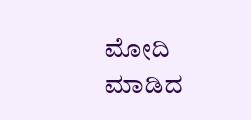ಮೋದಿ ಮಾಡಿದ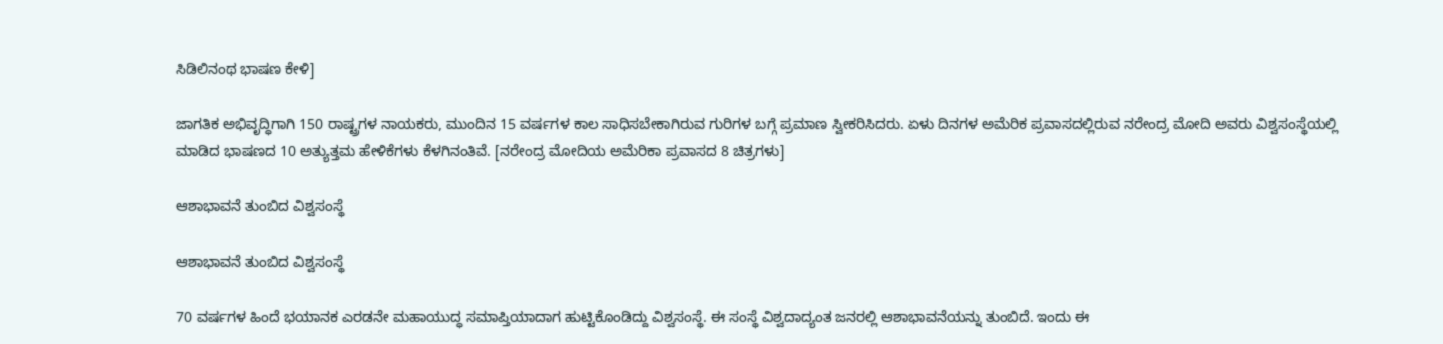ಸಿಡಿಲಿನಂಥ ಭಾಷಣ ಕೇಳಿ]

ಜಾಗತಿಕ ಅಭಿವೃದ್ಧಿಗಾಗಿ 150 ರಾಷ್ಟ್ರಗಳ ನಾಯಕರು, ಮುಂದಿನ 15 ವರ್ಷಗಳ ಕಾಲ ಸಾಧಿಸಬೇಕಾಗಿರುವ ಗುರಿಗಳ ಬಗ್ಗೆ ಪ್ರಮಾಣ ಸ್ವೀಕರಿಸಿದರು. ಏಳು ದಿನಗಳ ಅಮೆರಿಕ ಪ್ರವಾಸದಲ್ಲಿರುವ ನರೇಂದ್ರ ಮೋದಿ ಅವರು ವಿಶ್ವಸಂಸ್ಥೆಯಲ್ಲಿ ಮಾಡಿದ ಭಾಷಣದ 10 ಅತ್ಯುತ್ತಮ ಹೇಳಿಕೆಗಳು ಕೆಳಗಿನಂತಿವೆ. [ನರೇಂದ್ರ ಮೋದಿಯ ಅಮೆರಿಕಾ ಪ್ರವಾಸದ 8 ಚಿತ್ರಗಳು]

ಆಶಾಭಾವನೆ ತುಂಬಿದ ವಿಶ್ವಸಂಸ್ಥೆ

ಆಶಾಭಾವನೆ ತುಂಬಿದ ವಿಶ್ವಸಂಸ್ಥೆ

70 ವರ್ಷಗಳ ಹಿಂದೆ ಭಯಾನಕ ಎರಡನೇ ಮಹಾಯುದ್ಧ ಸಮಾಪ್ತಿಯಾದಾಗ ಹುಟ್ಟಿಕೊಂಡಿದ್ದು ವಿಶ್ವಸಂಸ್ಥೆ. ಈ ಸಂಸ್ಥೆ ವಿಶ್ವದಾದ್ಯಂತ ಜನರಲ್ಲಿ ಆಶಾಭಾವನೆಯನ್ನು ತುಂಬಿದೆ. ಇಂದು ಈ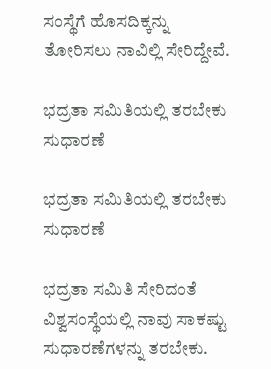ಸಂಸ್ಥೆಗೆ ಹೊಸದಿಕ್ಕನ್ನು ತೋರಿಸಲು ನಾವಿಲ್ಲಿ ಸೇರಿದ್ದೇವೆ.

ಭದ್ರತಾ ಸಮಿತಿಯಲ್ಲಿ ತರಬೇಕು ಸುಧಾರಣೆ

ಭದ್ರತಾ ಸಮಿತಿಯಲ್ಲಿ ತರಬೇಕು ಸುಧಾರಣೆ

ಭದ್ರತಾ ಸಮಿತಿ ಸೇರಿದಂತೆ ವಿಶ್ವಸಂಸ್ಥೆಯಲ್ಲಿ ನಾವು ಸಾಕಷ್ಟು ಸುಧಾರಣೆಗಳನ್ನು ತರಬೇಕು.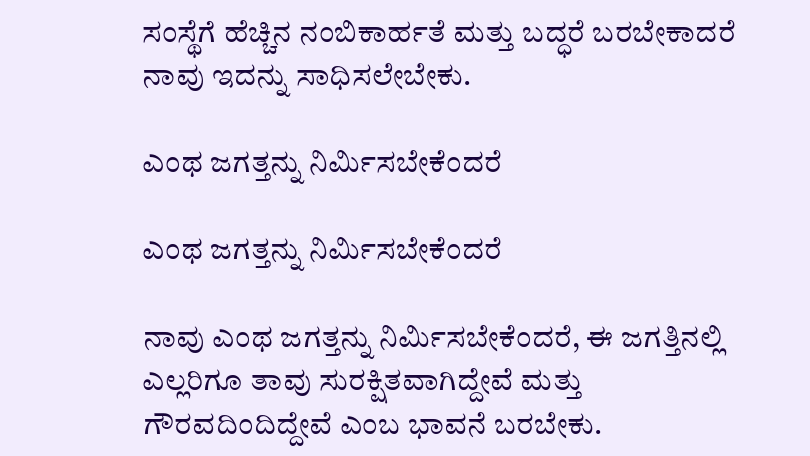ಸಂಸ್ಥೆಗೆ ಹೆಚ್ಚಿನ ನಂಬಿಕಾರ್ಹತೆ ಮತ್ತು ಬದ್ಧರೆ ಬರಬೇಕಾದರೆ ನಾವು ಇದನ್ನು ಸಾಧಿಸಲೇಬೇಕು.

ಎಂಥ ಜಗತ್ತನ್ನು ನಿರ್ಮಿಸಬೇಕೆಂದರೆ

ಎಂಥ ಜಗತ್ತನ್ನು ನಿರ್ಮಿಸಬೇಕೆಂದರೆ

ನಾವು ಎಂಥ ಜಗತ್ತನ್ನು ನಿರ್ಮಿಸಬೇಕೆಂದರೆ, ಈ ಜಗತ್ತಿನಲ್ಲಿ ಎಲ್ಲರಿಗೂ ತಾವು ಸುರಕ್ಷಿತವಾಗಿದ್ದೇವೆ ಮತ್ತು ಗೌರವದಿಂದಿದ್ದೇವೆ ಎಂಬ ಭಾವನೆ ಬರಬೇಕು.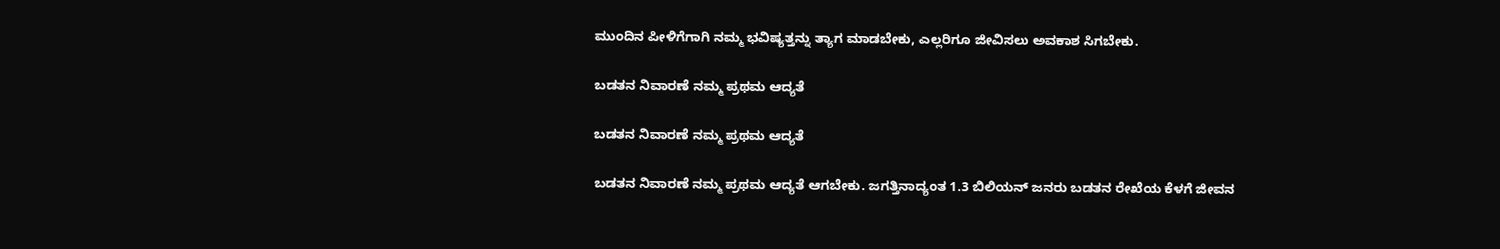ಮುಂದಿನ ಪೀಳಿಗೆಗಾಗಿ ನಮ್ಮ ಭವಿಷ್ಯತ್ತನ್ನು ತ್ಯಾಗ ಮಾಡಬೇಕು, ಎಲ್ಲರಿಗೂ ಜೀವಿಸಲು ಅವಕಾಶ ಸಿಗಬೇಕು.

ಬಡತನ ನಿವಾರಣೆ ನಮ್ಮ ಪ್ರಥಮ ಆದ್ಯತೆ

ಬಡತನ ನಿವಾರಣೆ ನಮ್ಮ ಪ್ರಥಮ ಆದ್ಯತೆ

ಬಡತನ ನಿವಾರಣೆ ನಮ್ಮ ಪ್ರಥಮ ಆದ್ಯತೆ ಆಗಬೇಕು. ಜಗತ್ತಿನಾದ್ಯಂತ 1.3 ಬಿಲಿಯನ್ ಜನರು ಬಡತನ ರೇಖೆಯ ಕೆಳಗೆ ಜೀವನ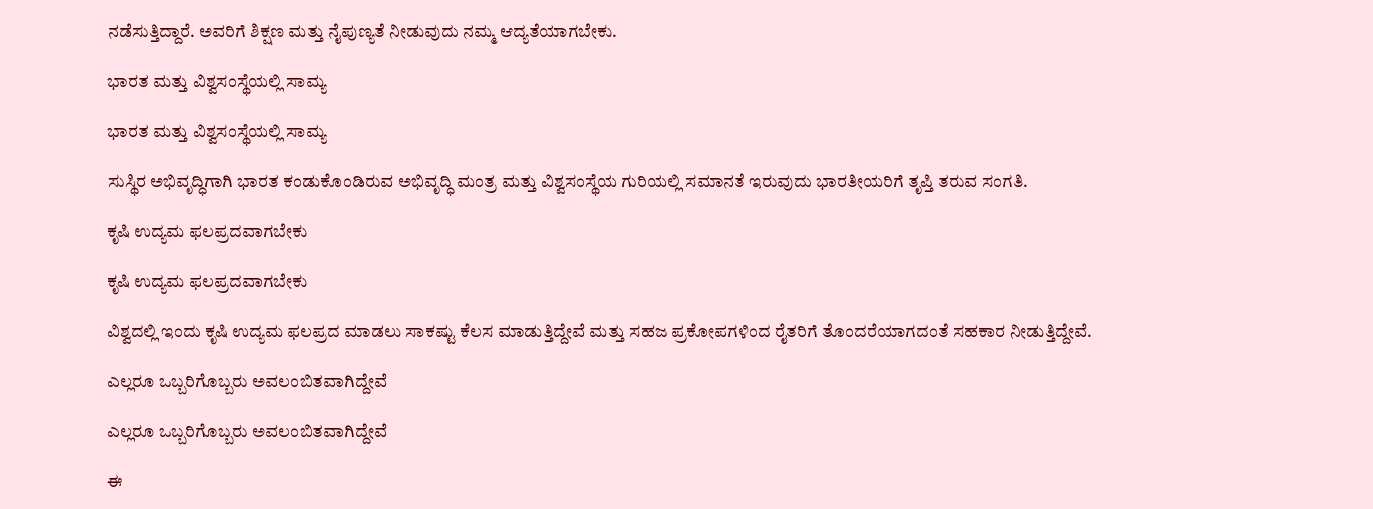ನಡೆಸುತ್ತಿದ್ದಾರೆ. ಅವರಿಗೆ ಶಿಕ್ಷಣ ಮತ್ತು ನೈಪುಣ್ಯತೆ ನೀಡುವುದು ನಮ್ಮ ಆದ್ಯತೆಯಾಗಬೇಕು.

ಭಾರತ ಮತ್ತು ವಿಶ್ವಸಂಸ್ಥೆಯಲ್ಲಿ ಸಾಮ್ಯ

ಭಾರತ ಮತ್ತು ವಿಶ್ವಸಂಸ್ಥೆಯಲ್ಲಿ ಸಾಮ್ಯ

ಸುಸ್ಥಿರ ಅಭಿವೃದ್ಧಿಗಾಗಿ ಭಾರತ ಕಂಡುಕೊಂಡಿರುವ ಅಭಿವೃದ್ಧಿ ಮಂತ್ರ ಮತ್ತು ವಿಶ್ವಸಂಸ್ಥೆಯ ಗುರಿಯಲ್ಲಿ ಸಮಾನತೆ ಇರುವುದು ಭಾರತೀಯರಿಗೆ ತೃಪ್ತಿ ತರುವ ಸಂಗತಿ.

ಕೃಷಿ ಉದ್ಯಮ ಫಲಪ್ರದವಾಗಬೇಕು

ಕೃಷಿ ಉದ್ಯಮ ಫಲಪ್ರದವಾಗಬೇಕು

ವಿಶ್ವದಲ್ಲಿ ಇಂದು ಕೃಷಿ ಉದ್ಯಮ ಫಲಪ್ರದ ಮಾಡಲು ಸಾಕಷ್ಟು ಕೆಲಸ ಮಾಡುತ್ತಿದ್ದೇವೆ ಮತ್ತು ಸಹಜ ಪ್ರಕೋಪಗಳಿಂದ ರೈತರಿಗೆ ತೊಂದರೆಯಾಗದಂತೆ ಸಹಕಾರ ನೀಡುತ್ತಿದ್ದೇವೆ.

ಎಲ್ಲರೂ ಒಬ್ಬರಿಗೊಬ್ಬರು ಅವಲಂಬಿತವಾಗಿದ್ದೇವೆ

ಎಲ್ಲರೂ ಒಬ್ಬರಿಗೊಬ್ಬರು ಅವಲಂಬಿತವಾಗಿದ್ದೇವೆ

ಈ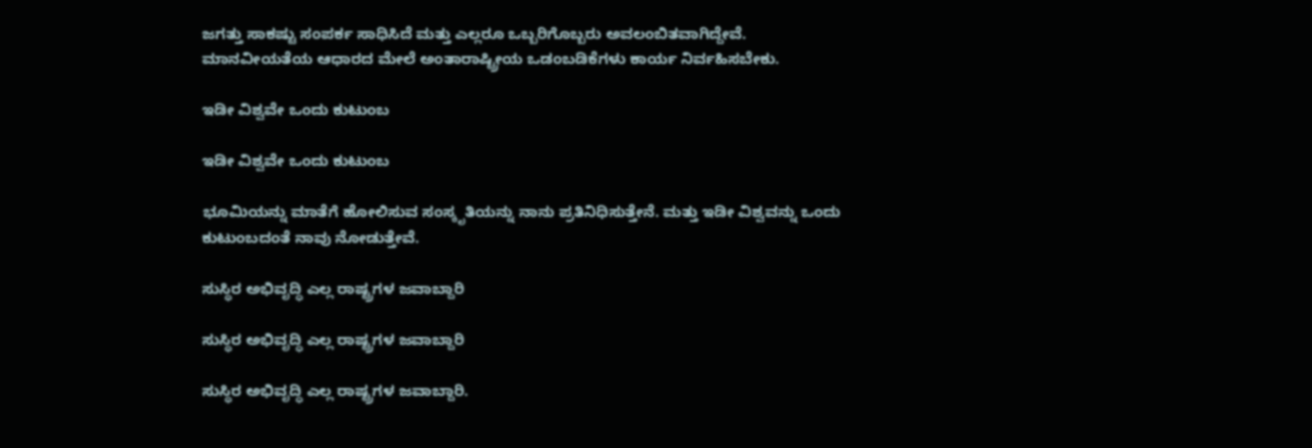ಜಗತ್ತು ಸಾಕಷ್ಟು ಸಂಪರ್ಕ ಸಾಧಿಸಿದೆ ಮತ್ತು ಎಲ್ಲರೂ ಒಬ್ಬರಿಗೊಬ್ಬರು ಅವಲಂಬಿತವಾಗಿದ್ದೇವೆ. ಮಾನವೀಯತೆಯ ಆಧಾರದ ಮೇಲೆ ಅಂತಾರಾಷ್ಟ್ರೀಯ ಒಡಂಬಡಿಕೆಗಳು ಕಾರ್ಯ ನಿರ್ವಹಿಸಬೇಕು.

ಇಡೀ ವಿಶ್ವವೇ ಒಂದು ಕುಟುಂಬ

ಇಡೀ ವಿಶ್ವವೇ ಒಂದು ಕುಟುಂಬ

ಭೂಮಿಯನ್ನು ಮಾತೆಗೆ ಹೋಲಿಸುವ ಸಂಸ್ಕೃತಿಯನ್ನು ನಾನು ಪ್ರತಿನಿಧಿಸುತ್ತೇನೆ. ಮತ್ತು ಇಡೀ ವಿಶ್ವವನ್ನು ಒಂದು ಕುಟುಂಬದಂತೆ ನಾವು ನೋಡುತ್ತೇವೆ.

ಸುಸ್ಥಿರ ಅಭಿವೃದ್ಧಿ ಎಲ್ಲ ರಾಷ್ಟ್ರಗಳ ಜವಾಬ್ದಾರಿ

ಸುಸ್ಥಿರ ಅಭಿವೃದ್ಧಿ ಎಲ್ಲ ರಾಷ್ಟ್ರಗಳ ಜವಾಬ್ದಾರಿ

ಸುಸ್ಥಿರ ಅಭಿವೃದ್ಧಿ ಎಲ್ಲ ರಾಷ್ಟ್ರಗಳ ಜವಾಬ್ದಾರಿ.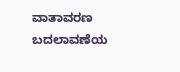ವಾತಾವರಣ ಬದಲಾವಣೆಯ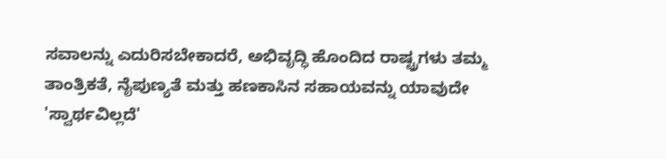ಸವಾಲನ್ನು ಎದುರಿಸಬೇಕಾದರೆ, ಅಭಿವೃದ್ಧಿ ಹೊಂದಿದ ರಾಷ್ಟ್ರಗಳು ತಮ್ಮ ತಾಂತ್ರಿಕತೆ, ನೈಪುಣ್ಯತೆ ಮತ್ತು ಹಣಕಾಸಿನ ಸಹಾಯವನ್ನು ಯಾವುದೇ 'ಸ್ವಾರ್ಥವಿಲ್ಲದೆ'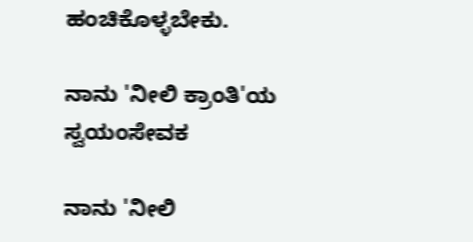ಹಂಚಿಕೊಳ್ಳಬೇಕು.

ನಾನು 'ನೀಲಿ ಕ್ರಾಂತಿ'ಯ ಸ್ವಯಂಸೇವಕ

ನಾನು 'ನೀಲಿ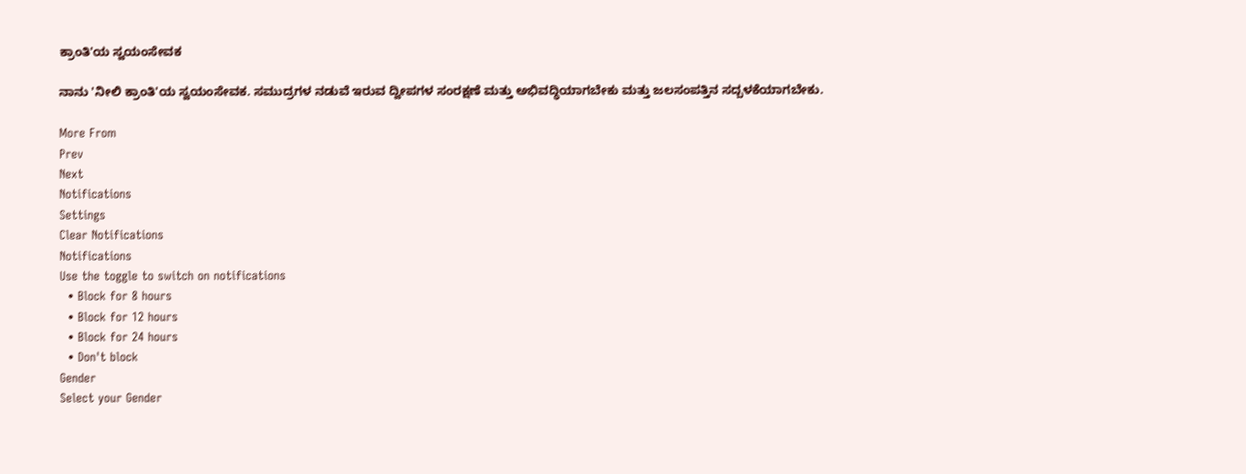ಕ್ರಾಂತಿ'ಯ ಸ್ವಯಂಸೇವಕ

ನಾನು 'ನೀಲಿ ಕ್ರಾಂತಿ'ಯ ಸ್ವಯಂಸೇವಕ. ಸಮುದ್ರಗಳ ನಡುವೆ ಇರುವ ದ್ವೀಪಗಳ ಸಂರಕ್ಷಣೆ ಮತ್ತು ಅಭಿವದ್ಧಿಯಾಗಬೇಕು ಮತ್ತು ಜಲಸಂಪತ್ತಿನ ಸದ್ಬಳಕೆಯಾಗಬೇಕು.

More From
Prev
Next
Notifications
Settings
Clear Notifications
Notifications
Use the toggle to switch on notifications
  • Block for 8 hours
  • Block for 12 hours
  • Block for 24 hours
  • Don't block
Gender
Select your Gender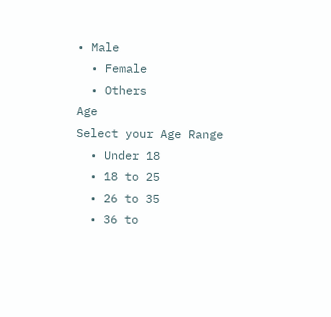• Male
  • Female
  • Others
Age
Select your Age Range
  • Under 18
  • 18 to 25
  • 26 to 35
  • 36 to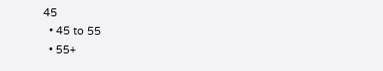45
  • 45 to 55
  • 55+